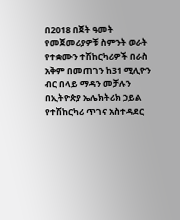በ2018 በጀት ዓመት የመጀመሪያዎቹ ስምንት ወራት የተቋሙን ተሽከርካሪዎች በራስ አቅም በመጠገን ከ31 ሚሊዮን ብር በላይ ማዳን መቻሉን በኢትዮጵያ ኤሌክትሪክ ኃይል የተሽከርካሪ ጥገና አስተዳደር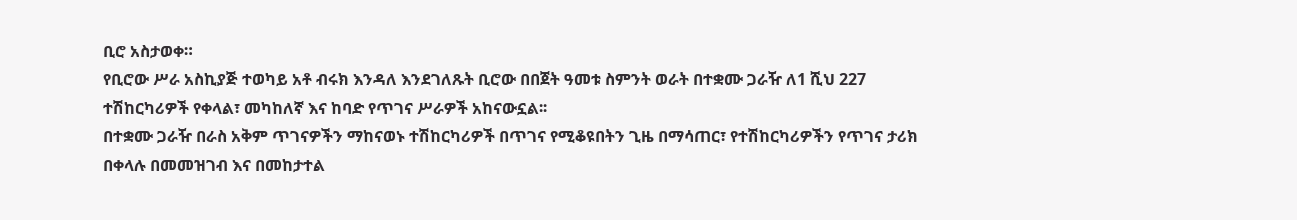ቢሮ አስታወቀ።
የቢሮው ሥራ አስኪያጅ ተወካይ አቶ ብሩክ እንዳለ እንደገለጹት ቢሮው በበጀት ዓመቱ ስምንት ወራት በተቋሙ ጋራዥ ለ1 ሺህ 227 ተሽከርካሪዎች የቀላል፣ መካከለኛ እና ከባድ የጥገና ሥራዎች አከናውኗል፡፡
በተቋሙ ጋራዥ በራስ አቅም ጥገናዎችን ማከናወኑ ተሽከርካሪዎች በጥገና የሚቆዩበትን ጊዜ በማሳጠር፣ የተሽከርካሪዎችን የጥገና ታሪክ በቀላሉ በመመዝገብ እና በመከታተል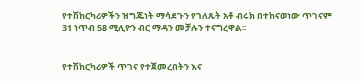የተሽከርካሪዎችን ዝግጁነት ማሳደጉን የገለጹት አቶ ብሩክ በተከናወነው ጥገናም 31 ነጥብ 58 ሚሊዮን ብር ማዳን መቻሉን ተናግረዋል፡፡


የተሽከርካሪዎች ጥገና የተጀመረበትን እና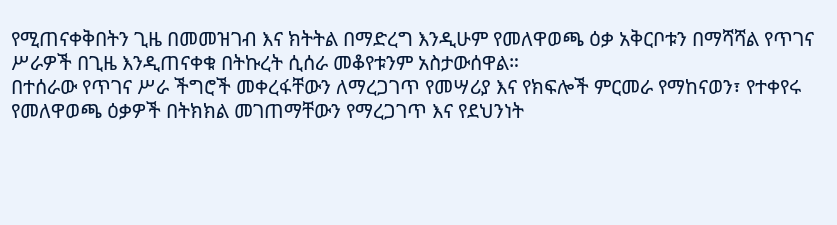የሚጠናቀቅበትን ጊዜ በመመዝገብ እና ክትትል በማድረግ እንዲሁም የመለዋወጫ ዕቃ አቅርቦቱን በማሻሻል የጥገና ሥራዎች በጊዜ እንዲጠናቀቁ በትኩረት ሲሰራ መቆየቱንም አስታውሰዋል።
በተሰራው የጥገና ሥራ ችግሮች መቀረፋቸውን ለማረጋገጥ የመሣሪያ እና የክፍሎች ምርመራ የማከናወን፣ የተቀየሩ የመለዋወጫ ዕቃዎች በትክክል መገጠማቸውን የማረጋገጥ እና የደህንነት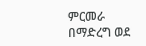ምርመራ በማድረግ ወደ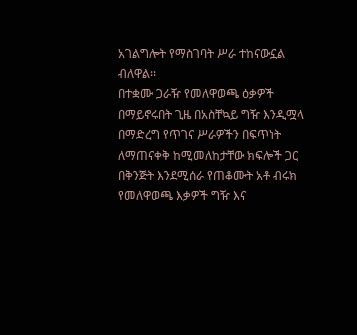አገልግሎት የማስገባት ሥራ ተከናውኗል ብለዋል፡፡
በተቋሙ ጋራዥ የመለዋወጫ ዕቃዎች በማይኖሩበት ጊዜ በአስቸኳይ ግዥ እንዲሟላ በማድረግ የጥገና ሥራዎችን በፍጥነት ለማጠናቀቅ ከሚመለከታቸው ክፍሎች ጋር በቅንጅት እንደሚሰራ የጠቆሙት አቶ ብሩክ የመለዋወጫ እቃዎች ግዥ እና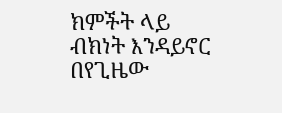ክምችት ላይ ብክነት እንዳይኖር በየጊዜው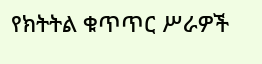የክትትል ቁጥጥር ሥራዎች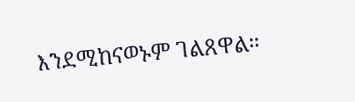እንደሚከናወኑም ገልጸዋል።